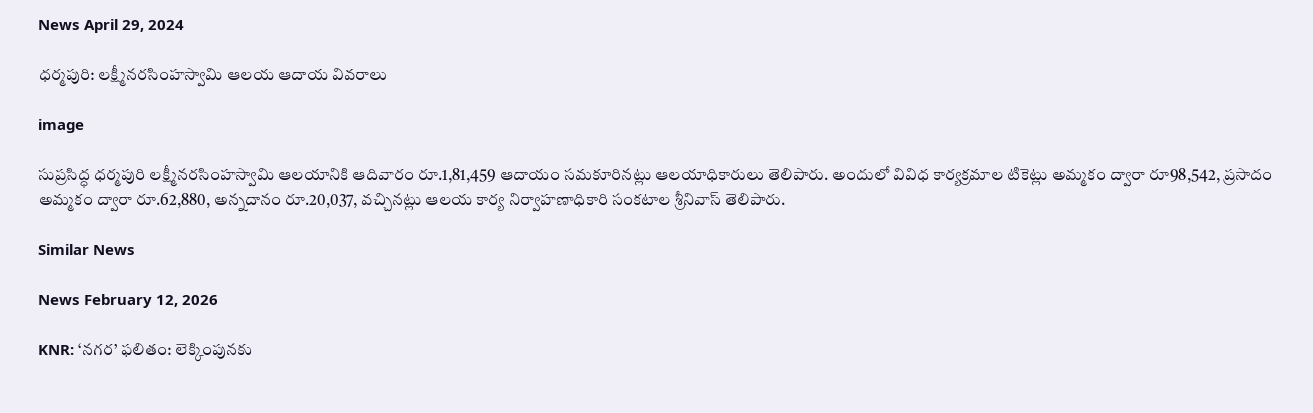News April 29, 2024

ధర్మపురి: లక్ష్మీనరసింహస్వామి ఆలయ ఆదాయ వివరాలు

image

సుప్రసిద్ధ ధర్మపురి లక్ష్మీనరసింహస్వామి ఆలయానికి ఆదివారం రూ.1,81,459 ఆదాయం సమకూరినట్లు ఆలయాధికారులు తెలిపారు. అందులో వివిధ కార్యక్రమాల టికెట్లు అమ్మకం ద్వారా రూ98,542, ప్రసాదం అమ్మకం ద్వారా రూ.62,880, అన్నదానం రూ.20,037, వచ్చినట్లు ఆలయ కార్య నిర్వాహణాధికారి సంకటాల శ్రీనివాస్ తెలిపారు.

Similar News

News February 12, 2026

KNR: ‘నగర’ ఫలితం: లెక్కింపునకు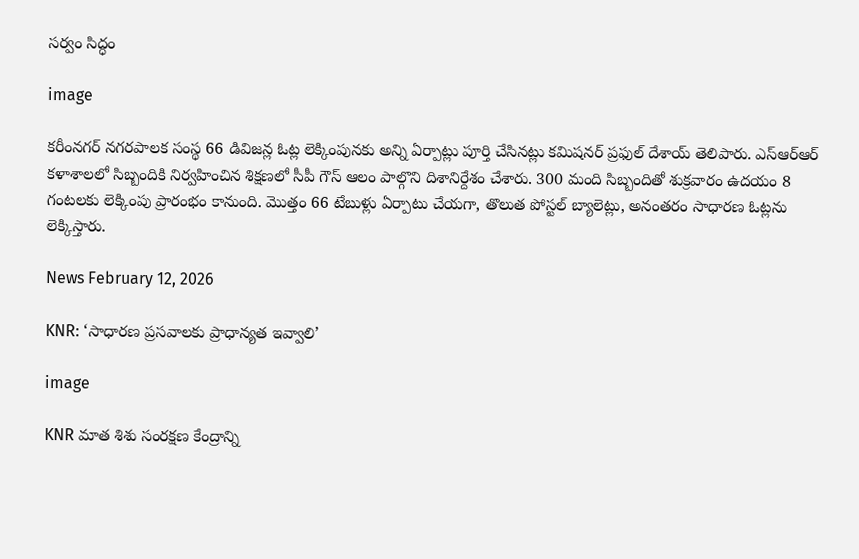సర్వం సిద్ధం

image

కరీంనగర్ నగరపాలక సంస్థ 66 డివిజన్ల ఓట్ల లెక్కింపునకు అన్ని ఏర్పాట్లు పూర్తి చేసినట్లు కమిషనర్ ప్రఫుల్ దేశాయ్ తెలిపారు. ఎస్ఆర్ఆర్ కళాశాలలో సిబ్బందికి నిర్వహించిన శిక్షణలో సీపీ గౌస్ ఆలం పాల్గొని దిశానిర్దేశం చేశారు. 300 మంది సిబ్బందితో శుక్రవారం ఉదయం 8 గంటలకు లెక్కింపు ప్రారంభం కానుంది. మొత్తం 66 టేబుళ్లు ఏర్పాటు చేయగా, తొలుత పోస్టల్ బ్యాలెట్లు, అనంతరం సాధారణ ఓట్లను లెక్కిస్తారు.

News February 12, 2026

KNR: ‘సాధారణ ప్రసవాలకు ప్రాధాన్యత ఇవ్వాలి’

image

KNR మాత శిశు సంరక్షణ కేంద్రాన్ని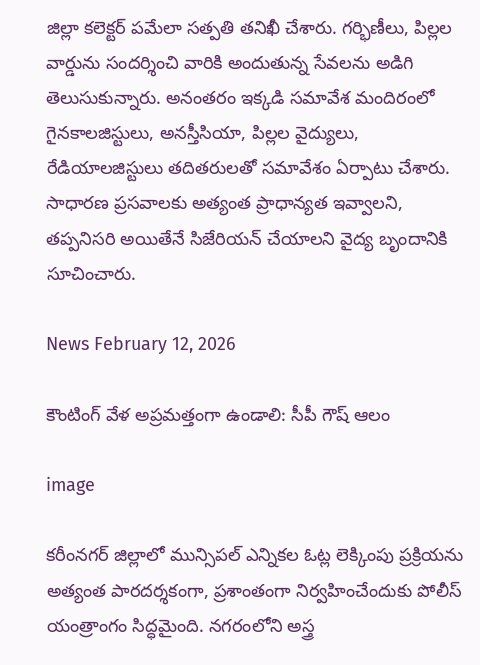జిల్లా కలెక్టర్ పమేలా సత్పతి తనిఖీ చేశారు. గర్భిణీలు, పిల్లల వార్డును సందర్శించి వారికి అందుతున్న సేవలను అడిగి తెలుసుకున్నారు. అనంతరం ఇక్కడి సమావేశ మందిరంలో గైనకాలజిస్టులు, అనస్తీసియా, పిల్లల వైద్యులు, రేడియాలజిస్టులు తదితరులతో సమావేశం ఏర్పాటు చేశారు. సాధారణ ప్రసవాలకు అత్యంత ప్రాధాన్యత ఇవ్వాలని, తప్పనిసరి అయితేనే సిజేరియన్ చేయాలని వైద్య బృందానికి సూచించారు.

News February 12, 2026

కౌంటింగ్‌ వేళ అప్రమత్తంగా ఉండాలి: సీపీ గౌష్‌ ఆలం

image

కరీంనగర్‌ జిల్లాలో మున్సిపల్‌ ఎన్నికల ఓట్ల లెక్కింపు ప్రక్రియను అత్యంత పారదర్శకంగా, ప్రశాంతంగా నిర్వహించేందుకు పోలీస్‌ యంత్రాంగం సిద్ధమైంది. నగరంలోని అస్త్ర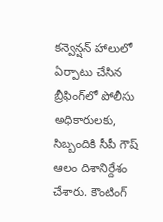కన్వెన్షన్‌ హాలులో ఏర్పాటు చేసిన బ్రీఫింగ్‌లో పోలీసు అధికారులకు, సిబ్బందికి సీపీ గౌష్‌ ఆలం దిశానిర్దేశం చేశారు. కౌంటింగ్‌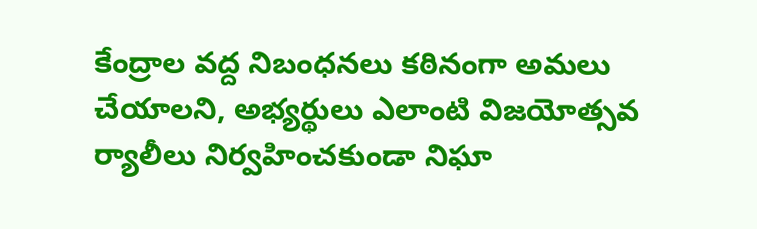కేంద్రాల వద్ద నిబంధనలు కఠినంగా అమలు చేయాలని, అభ్యర్థులు ఎలాంటి విజయోత్సవ ర్యాలీలు నిర్వహించకుండా నిఘా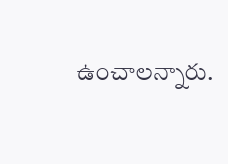ఉంచాలన్నారు.